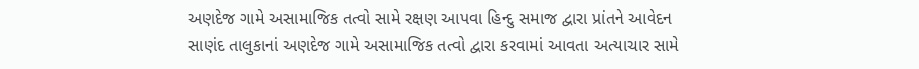અણદેજ ગામે અસામાજિક તત્વો સામે રક્ષણ આપવા હિન્દુ સમાજ દ્વારા પ્રાંતને આવેદન
સાણંદ તાલુકાનાં અણદેજ ગામે અસામાજિક તત્વો દ્વારા કરવામાં આવતા અત્યાચાર સામે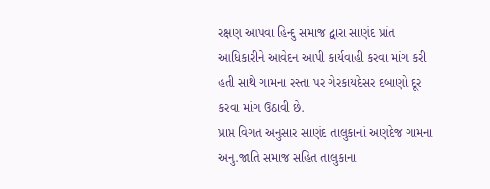રક્ષણ આપવા હિન્દુ સમાજ દ્વારા સાણંદ પ્રાંત આધિકારીને આવેદન આપી કાર્યવાહી કરવા માંગ કરી હતી સાથે ગામના રસ્તા પર ગેરકાયદેસર દબાણો દૂર કરવા માંગ ઉઠાવી છે.
પ્રાપ્ત વિગત અનુસાર સાણંદ તાલુકાનાં અણદેજ ગામના અનુ.જાતિ સમાજ સહિત તાલુકાના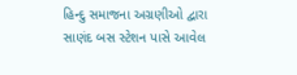હિન્દુ સમાજના અગ્રણીઓ દ્વારા સાણંદ બસ સ્ટેશન પાસે આવેલ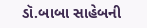ડૉ.બાબા સાહેબની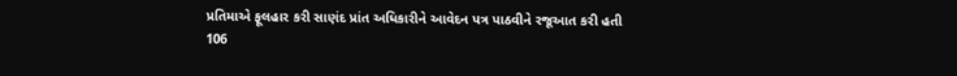પ્રતિમાએ ફૂલહાર કરી સાણંદ પ્રાંત અધિકારીને આવેદન પત્ર પાઠવીને રજૂઆત કરી હતી
106